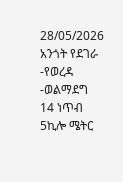28/05/2026
አንጎት የደገራ -የወረዳ -ወልማደግ 14 ነጥብ 5ኪሎ ሜትር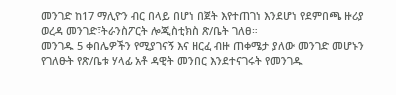መንገድ ከ17 ማሊዮን ብር በላይ በሆነ በጀት እየተጠገነ እንደሆነ የደምበጫ ዙሪያ ወረዳ መንገድ፣ትራንስፖርት ሎጂስቲክስ ጽ/ቤት ገለፀ።
መንገዱ 5 ቀበሌዎችን የሚያገናኝ እና ዘርፈ ብዙ ጠቀሜታ ያለው መንገድ መሆኑን የገለፁት የጽ/ቤቱ ሃላፊ አቶ ዳዊት መንበር እንደተናገሩት የመንገዱ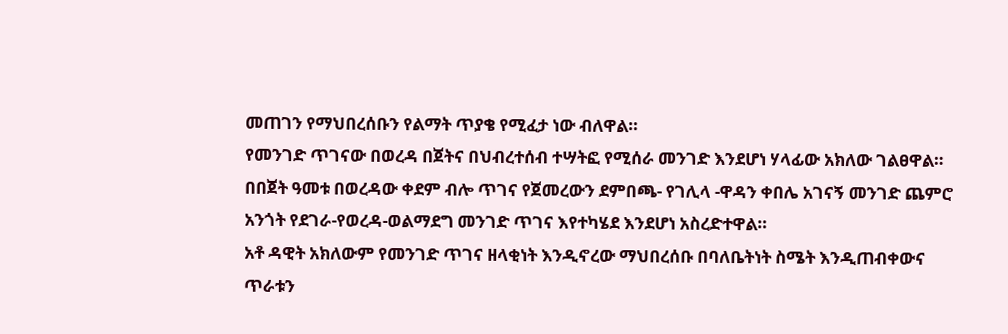መጠገን የማህበረሰቡን የልማት ጥያቄ የሚፈታ ነው ብለዋል።
የመንገድ ጥገናው በወረዳ በጀትና በህብረተሰብ ተሣትፎ የሚሰራ መንገድ እንደሆነ ሃላፊው አክለው ገልፀዋል።
በበጀት ዓመቱ በወረዳው ቀደም ብሎ ጥገና የጀመረውን ደምበጫ- የገሊላ -ዋዳን ቀበሌ አገናኝ መንገድ ጨምሮ አንጎት የደገራ-የወረዳ-ወልማደግ መንገድ ጥገና እየተካሄደ እንደሆነ አስረድተዋል።
አቶ ዳዊት አክለውም የመንገድ ጥገና ዘላቂነት እንዲኖረው ማህበረሰቡ በባለቤትነት ስሜት እንዲጠብቀውና ጥራቱን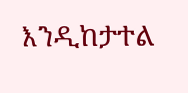እንዲከታተል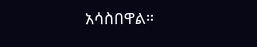አሳስበዋል።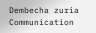Dembecha zuria Communication